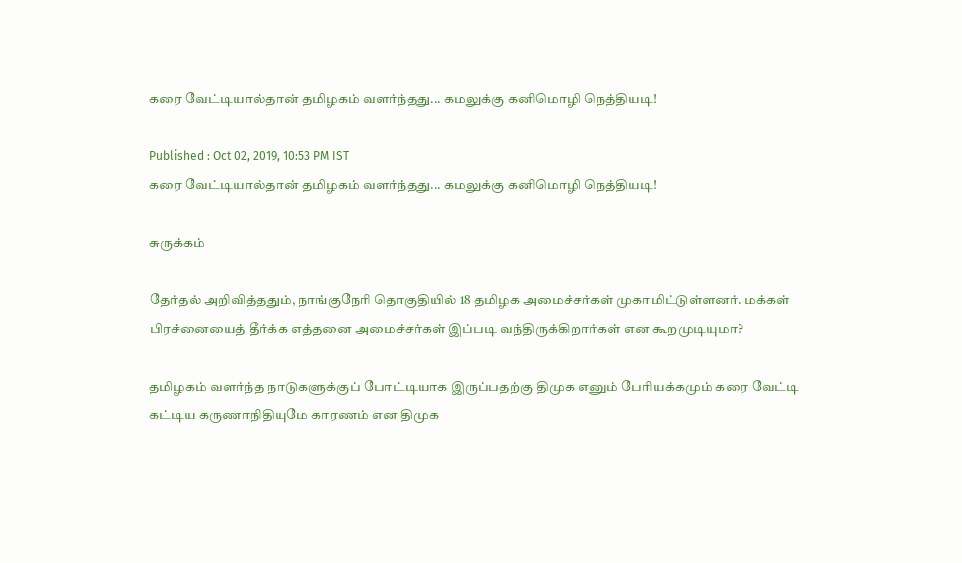கரை வேட்டியால்தான் தமிழகம் வளர்ந்தது... கமலுக்கு கனிமொழி நெத்தியடி!

Published : Oct 02, 2019, 10:53 PM IST
கரை வேட்டியால்தான் தமிழகம் வளர்ந்தது... கமலுக்கு கனிமொழி நெத்தியடி!

சுருக்கம்

தேர்தல் அறிவித்ததும், நாங்குநேரி தொகுதியில் 18 தமிழக அமைச்சர்கள் முகாமிட்டுள்ளனர். மக்கள் பிரச்னையைத் தீர்க்க எத்தனை அமைச்சர்கள் இப்படி வந்திருக்கிறார்கள் என கூறமுடியுமா?

தமிழகம் வளர்ந்த நாடுகளுக்குப் போட்டியாக இருப்பதற்கு திமுக எனும் பேரியக்கமும் கரை வேட்டி கட்டிய கருணாநிதியுமே காரணம் என திமுக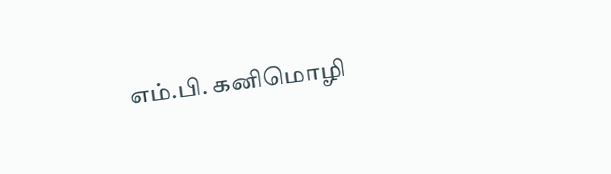எம்.பி. கனிமொழி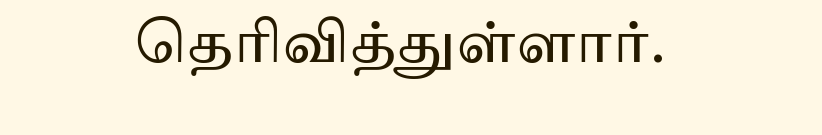தெரிவித்துள்ளார்.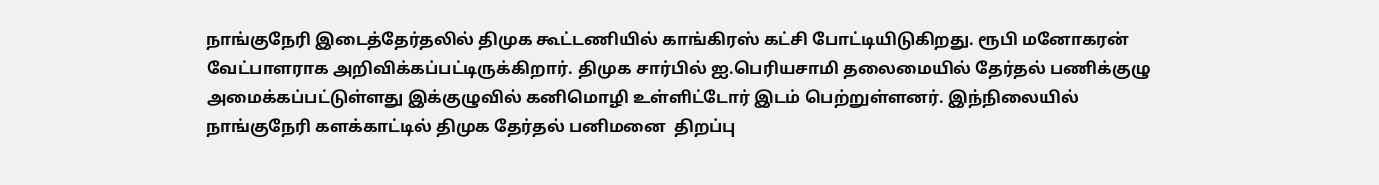நாங்குநேரி இடைத்தேர்தலில் திமுக கூட்டணியில் காங்கிரஸ் கட்சி போட்டியிடுகிறது. ரூபி மனோகரன் வேட்பாளராக அறிவிக்கப்பட்டிருக்கிறார். திமுக சார்பில் ஐ.பெரியசாமி தலைமையில் தேர்தல் பணிக்குழு அமைக்கப்பட்டுள்ளது இக்குழுவில் கனிமொழி உள்ளிட்டோர் இடம் பெற்றுள்ளனர். இந்நிலையில் நாங்குநேரி களக்காட்டில் திமுக தேர்தல் பனிமனை  திறப்பு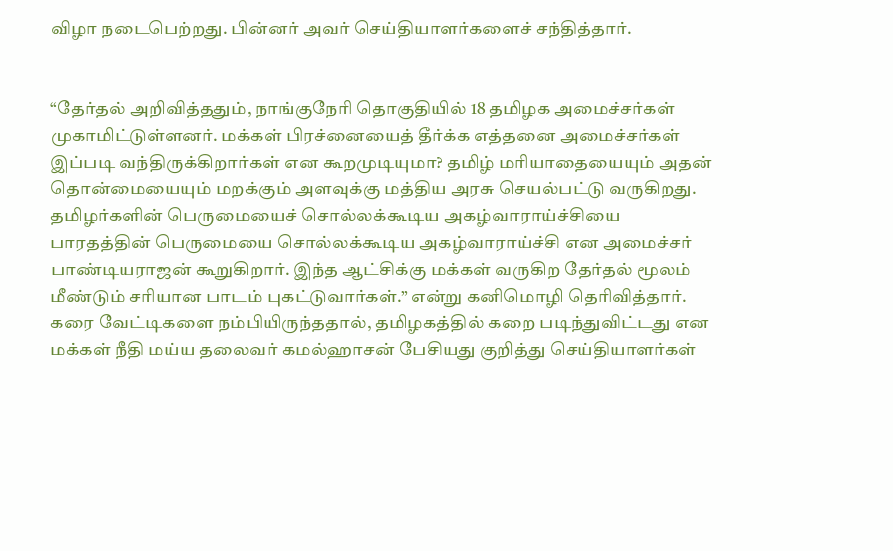விழா நடைபெற்றது. பின்னர் அவர் செய்தியாளர்களைச் சந்தித்தார்.


“தேர்தல் அறிவித்ததும், நாங்குநேரி தொகுதியில் 18 தமிழக அமைச்சர்கள் முகாமிட்டுள்ளனர். மக்கள் பிரச்னையைத் தீர்க்க எத்தனை அமைச்சர்கள் இப்படி வந்திருக்கிறார்கள் என கூறமுடியுமா? தமிழ் மரியாதையையும் அதன் தொன்மையையும் மறக்கும் அளவுக்கு மத்திய அரசு செயல்பட்டு வருகிறது. தமிழர்களின் பெருமையைச் சொல்லக்கூடிய அகழ்வாராய்ச்சியை பாரதத்தின் பெருமையை சொல்லக்கூடிய அகழ்வாராய்ச்சி என அமைச்சர் பாண்டியராஜன் கூறுகிறார். இந்த ஆட்சிக்கு மக்கள் வருகிற தேர்தல் மூலம் மீண்டும் சரியான பாடம் புகட்டுவார்கள்.” என்று கனிமொழி தெரிவித்தார்.
கரை வேட்டிகளை நம்பியிருந்ததால், தமிழகத்தில் கறை படிந்துவிட்டது என மக்கள் நீதி மய்ய தலைவர் கமல்ஹாசன் பேசியது குறித்து செய்தியாளர்கள்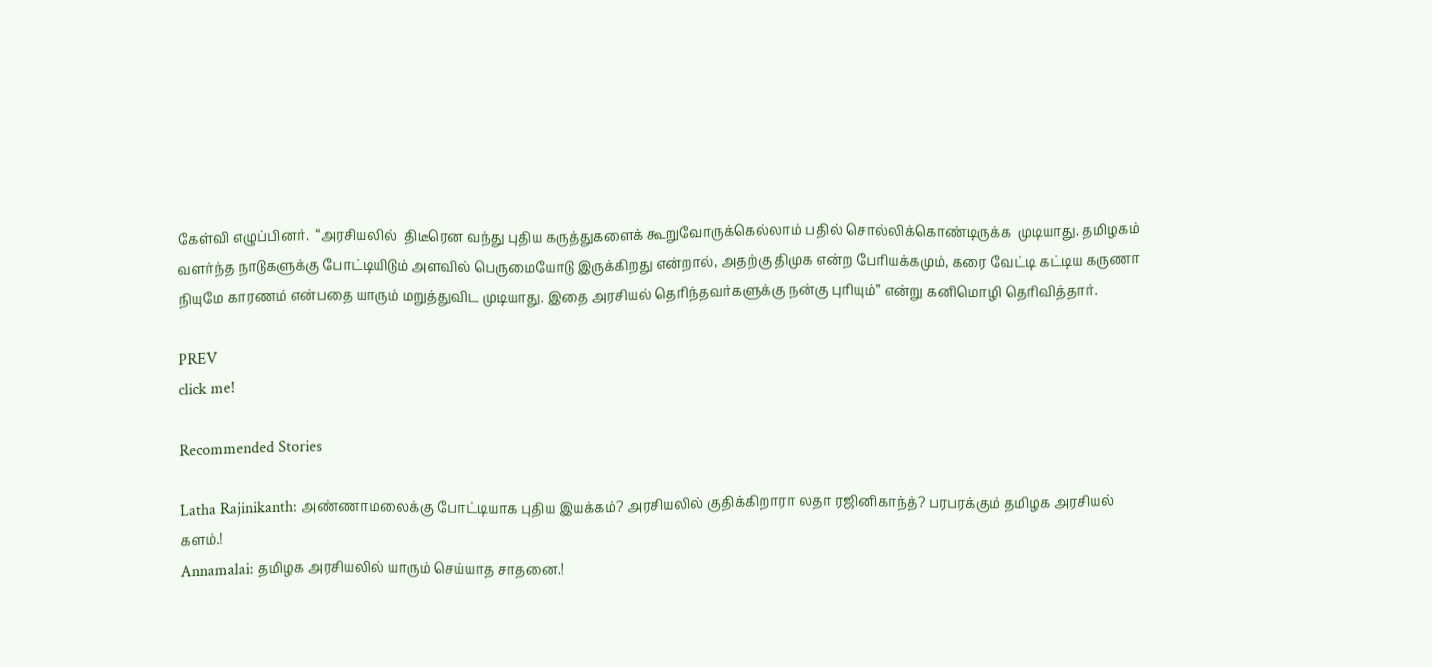கேள்வி எழுப்பினர்.  “அரசியலில்  திடீரென வந்து புதிய கருத்துகளைக் கூறுவோருக்கெல்லாம் பதில் சொல்லிக்கொண்டிருக்க  முடியாது. தமிழகம் வளர்ந்த நாடுகளுக்கு போட்டியிடும் அளவில் பெருமையோடு இருக்கிறது என்றால், அதற்கு திமுக என்ற பேரியக்கமும், கரை வேட்டி கட்டிய கருணா நியுமே காரணம் என்பதை யாரும் மறுத்துவிட முடியாது. இதை அரசியல் தெரிந்தவர்களுக்கு நன்கு புரியும்” என்று கனிமொழி தெரிவித்தார்.

PREV
click me!

Recommended Stories

Latha Rajinikanth: அண்ணாமலைக்கு போட்டியாக புதிய இயக்கம்? அரசியலில் குதிக்கிறாரா லதா ரஜினிகாந்த்? பரபரக்கும் தமிழக அரசியல் களம்.!
Annamalai: தமிழக அரசியலில் யாரும் செய்யாத சாதனை.!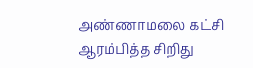அண்ணாமலை கட்சி ஆரம்பித்த சிறிது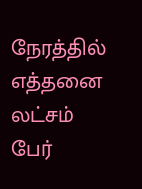நேரத்தில் எத்தனை லட்சம் பேர்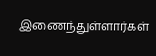இணைந்துள்ளார்கள்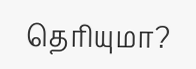தெரியுமா?